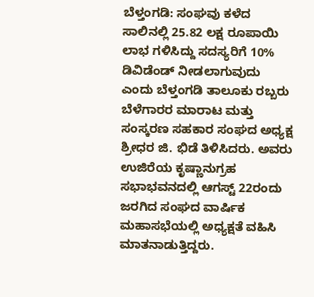ಬೆಳ್ತಂಗಡಿ: ಸಂಘವು ಕಳೆದ ಸಾಲಿನಲ್ಲಿ 25.82 ಲಕ್ಷ ರೂಪಾಯಿ ಲಾಭ ಗಳಿಸಿದ್ದು ಸದಸ್ಯರಿಗೆ 10% ಡಿವಿಡೆಂಡ್ ನೀಡಲಾಗುವುದು ಎಂದು ಬೆಳ್ತಂಗಡಿ ತಾಲೂಕು ರಬ್ಬರು ಬೆಳೆಗಾರರ ಮಾರಾಟ ಮತ್ತು ಸಂಸ್ಕರಣ ಸಹಕಾರ ಸಂಘದ ಅಧ್ಯಕ್ಷ ಶ್ರೀಧರ ಜಿ. ಭಿಡೆ ತಿಳಿಸಿದರು. ಅವರು ಉಜಿರೆಯ ಕೃಷ್ಣಾನುಗ್ರಹ ಸಭಾಭವನದಲ್ಲಿ ಆಗಸ್ಟ್ 22ರಂದು ಜರಗಿದ ಸಂಘದ ವಾರ್ಷಿಕ ಮಹಾಸಭೆಯಲ್ಲಿ ಅಧ್ಯಕ್ಷತೆ ವಹಿಸಿ ಮಾತನಾಡುತ್ತಿದ್ದರು.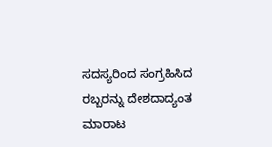ಸದಸ್ಯರಿಂದ ಸಂಗ್ರಹಿಸಿದ ರಬ್ಬರನ್ನು ದೇಶದಾದ್ಯಂತ ಮಾರಾಟ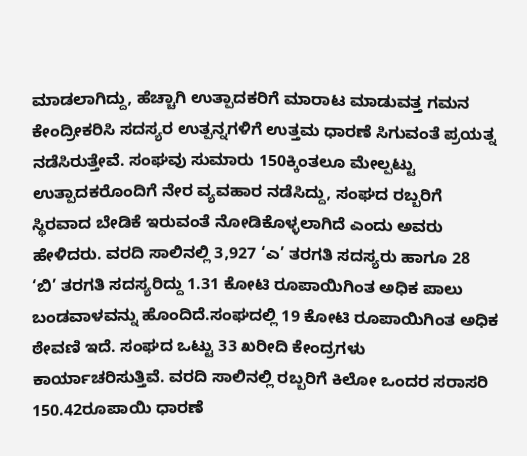ಮಾಡಲಾಗಿದ್ದು, ಹೆಚ್ಚಾಗಿ ಉತ್ಪಾದಕರಿಗೆ ಮಾರಾಟ ಮಾಡುವತ್ತ ಗಮನ ಕೇಂದ್ರೀಕರಿಸಿ ಸದಸ್ಯರ ಉತ್ಪನ್ನಗಳಿಗೆ ಉತ್ತಮ ಧಾರಣೆ ಸಿಗುವಂತೆ ಪ್ರಯತ್ನ ನಡೆಸಿರುತ್ತೇವೆ. ಸಂಘವು ಸುಮಾರು 150ಕ್ಕಿಂತಲೂ ಮೇಲ್ಪಟ್ಟು ಉತ್ಪಾದಕರೊಂದಿಗೆ ನೇರ ವ್ಯವಹಾರ ನಡೆಸಿದ್ದು, ಸಂಘದ ರಬ್ಬರಿಗೆ ಸ್ಥಿರವಾದ ಬೇಡಿಕೆ ಇರುವಂತೆ ನೋಡಿಕೊಳ್ಳಲಾಗಿದೆ ಎಂದು ಅವರು ಹೇಳಿದರು. ವರದಿ ಸಾಲಿನಲ್ಲಿ 3,927 ‘ಎ’ ತರಗತಿ ಸದಸ್ಯರು ಹಾಗೂ 28 ‘ಬಿ’ ತರಗತಿ ಸದಸ್ಯರಿದ್ದು 1.31 ಕೋಟಿ ರೂಪಾಯಿಗಿಂತ ಅಧಿಕ ಪಾಲು ಬಂಡವಾಳವನ್ನು ಹೊಂದಿದೆ.ಸಂಘದಲ್ಲಿ 19 ಕೋಟಿ ರೂಪಾಯಿಗಿಂತ ಅಧಿಕ ಠೇವಣಿ ಇದೆ. ಸಂಘದ ಒಟ್ಟು 33 ಖರೀದಿ ಕೇಂದ್ರಗಳು ಕಾರ್ಯಾಚರಿಸುತ್ತಿವೆ. ವರದಿ ಸಾಲಿನಲ್ಲಿ ರಬ್ಬರಿಗೆ ಕಿಲೋ ಒಂದರ ಸರಾಸರಿ 150.42ರೂಪಾಯಿ ಧಾರಣೆ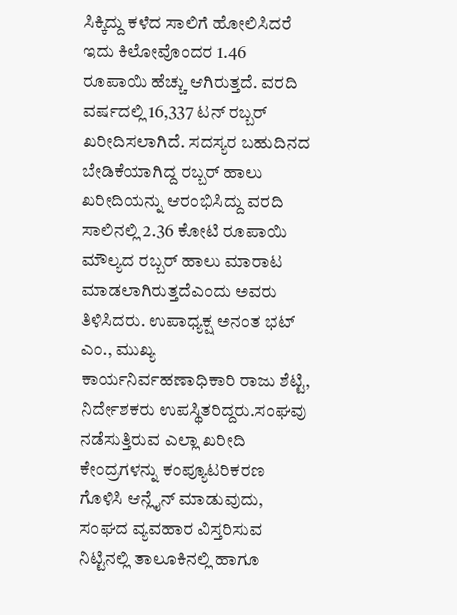ಸಿಕ್ಕಿದ್ದು ಕಳೆದ ಸಾಲಿಗೆ ಹೋಲಿಸಿದರೆ ಇದು ಕಿಲೋವೊಂದರ 1.46 ರೂಪಾಯಿ ಹೆಚ್ಚು ಆಗಿರುತ್ತದೆ. ವರದಿ ವರ್ಷದಲ್ಲಿ 16,337 ಟನ್ ರಬ್ಬರ್ ಖರೀದಿಸಲಾಗಿದೆ. ಸದಸ್ಯರ ಬಹುದಿನದ ಬೇಡಿಕೆಯಾಗಿದ್ದ ರಬ್ಬರ್ ಹಾಲು ಖರೀದಿಯನ್ನು ಆರಂಭಿಸಿದ್ದು ವರದಿ ಸಾಲಿನಲ್ಲಿ 2.36 ಕೋಟಿ ರೂಪಾಯಿ ಮೌಲ್ಯದ ರಬ್ಬರ್ ಹಾಲು ಮಾರಾಟ ಮಾಡಲಾಗಿರುತ್ತದೆಎಂದು ಅವರು ತಿಳಿಸಿದರು. ಉಪಾಧ್ಯಕ್ಷ ಅನಂತ ಭಟ್ ಎಂ., ಮುಖ್ಯ ಕಾರ್ಯನಿರ್ವಹಣಾಧಿಕಾರಿ ರಾಜು ಶೆಟ್ಟಿ, ನಿರ್ದೇಶಕರು ಉಪಸ್ಥಿತರಿದ್ದರು.ಸಂಘವು ನಡೆಸುತ್ತಿರುವ ಎಲ್ಲಾ ಖರೀದಿ ಕೇಂದ್ರಗಳನ್ನು ಕಂಪ್ಯೂಟರಿಕರಣ ಗೊಳಿಸಿ ಆನ್ಲೈನ್ ಮಾಡುವುದು, ಸಂಘದ ವ್ಯವಹಾರ ವಿಸ್ತರಿಸುವ ನಿಟ್ಟಿನಲ್ಲಿ ತಾಲೂಕಿನಲ್ಲಿ ಹಾಗೂ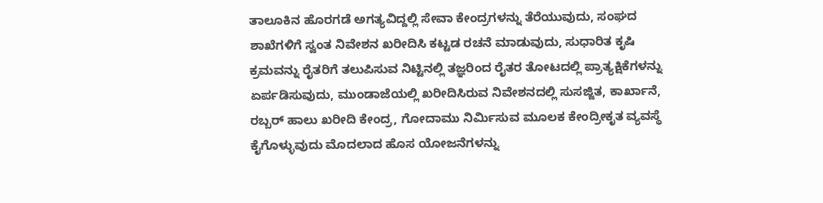ತಾಲೂಕಿನ ಹೊರಗಡೆ ಅಗತ್ಯವಿದ್ದಲ್ಲಿ ಸೇವಾ ಕೇಂದ್ರಗಳನ್ನು ತೆರೆಯುವುದು, ಸಂಘದ ಶಾಖೆಗಳಿಗೆ ಸ್ವಂತ ನಿವೇಶನ ಖರೀದಿಸಿ ಕಟ್ಟಡ ರಚನೆ ಮಾಡುವುದು, ಸುಧಾರಿತ ಕೃಷಿ ಕ್ರಮವನ್ನು ರೈತರಿಗೆ ತಲುಪಿಸುವ ನಿಟ್ಟಿನಲ್ಲಿ ತಜ್ಞರಿಂದ ರೈತರ ತೋಟದಲ್ಲಿ ಪ್ರಾತ್ಯಕ್ಷಿಕೆಗಳನ್ನು ಏರ್ಪಡಿಸುವುದು, ಮುಂಡಾಜೆಯಲ್ಲಿ ಖರೀದಿಸಿರುವ ನಿವೇಶನದಲ್ಲಿ ಸುಸಜ್ಜಿತ, ಕಾರ್ಖಾನೆ, ರಬ್ಬರ್ ಹಾಲು ಖರೀದಿ ಕೇಂದ್ರ, ಗೋದಾಮು ನಿರ್ಮಿಸುವ ಮೂಲಕ ಕೇಂದ್ರೀಕೃತ ವ್ಯವಸ್ಥೆ ಕೈಗೊಳ್ಳುವುದು ಮೊದಲಾದ ಹೊಸ ಯೋಜನೆಗಳನ್ನು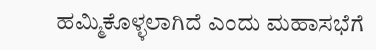ಹಮ್ಮಿಕೊಳ್ಳಲಾಗಿದೆ ಎಂದು ಮಹಾಸಭೆಗೆ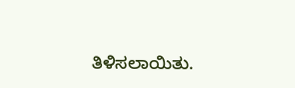ತಿಳಿಸಲಾಯಿತು.